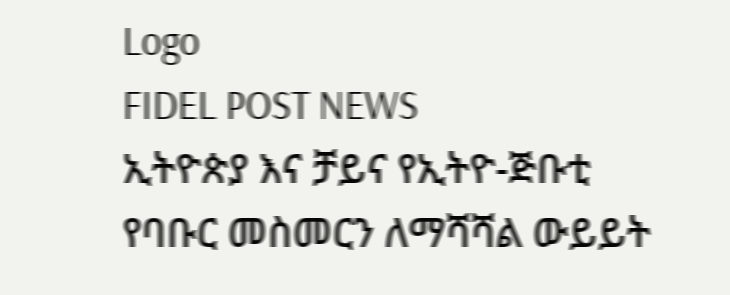Logo
FIDEL POST NEWS
ኢትዮጵያ እና ቻይና የኢትዮ-ጅቡቲ የባቡር መስመርን ለማሻሻል ውይይት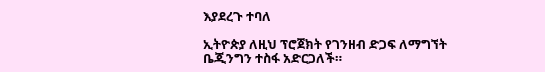እያደረጉ ተባለ

ኢትዮጵያ ለዚህ ፕሮጀክት የገንዘብ ድጋፍ ለማግኘት ቤጂንግን ተስፋ አድርጋለች።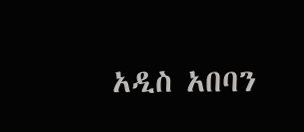አዲስ አበባን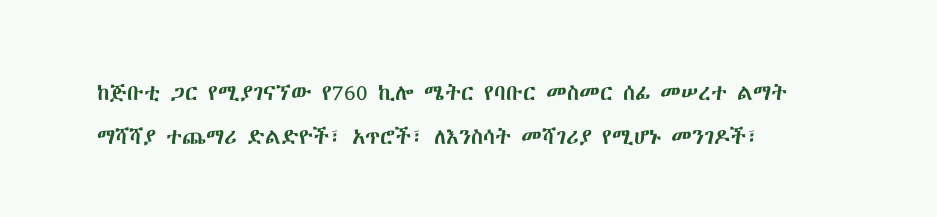ከጅቡቲ ጋር የሚያገናኘው የ760 ኪሎ ሜትር የባቡር መስመር ሰፊ መሠረተ ልማት ማሻሻያ ተጨማሪ ድልድዮች፣ አጥሮች፣ ለእንስሳት መሻገሪያ የሚሆኑ መንገዶች፣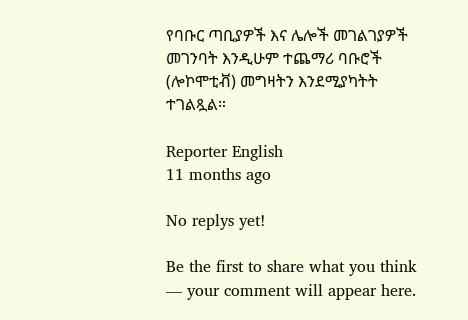የባቡር ጣቢያዎች እና ሌሎች መገልገያዎች መገንባት እንዲሁም ተጨማሪ ባቡሮች (ሎኮሞቲቭ) መግዛትን እንደሚያካትት ተገልጿል።

Reporter English
11 months ago

No replys yet!

Be the first to share what you think — your comment will appear here.